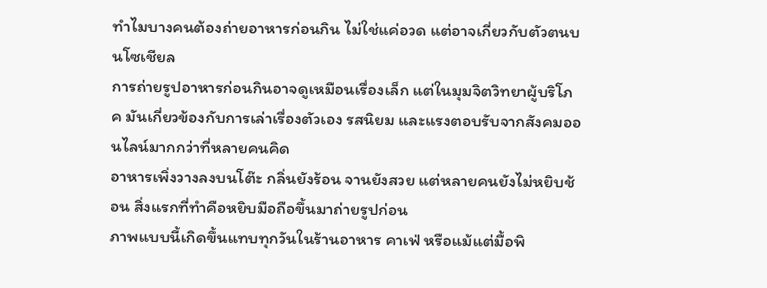ทำไมบางคนต้องถ่ายอาหารก่อนกิน ไม่ใช่แค่อวด แต่อาจเกี่ยวกับตัวตนบนโซเชียล
การถ่ายรูปอาหารก่อนกินอาจดูเหมือนเรื่องเล็ก แต่ในมุมจิตวิทยาผู้บริโภค มันเกี่ยวข้องกับการเล่าเรื่องตัวเอง รสนิยม และแรงตอบรับจากสังคมออนไลน์มากกว่าที่หลายคนคิด
อาหารเพิ่งวางลงบนโต๊ะ กลิ่นยังร้อน จานยังสวย แต่หลายคนยังไม่หยิบช้อน สิ่งแรกที่ทำคือหยิบมือถือขึ้นมาถ่ายรูปก่อน
ภาพแบบนี้เกิดขึ้นแทบทุกวันในร้านอาหาร คาเฟ่ หรือแม้แต่มื้อพิ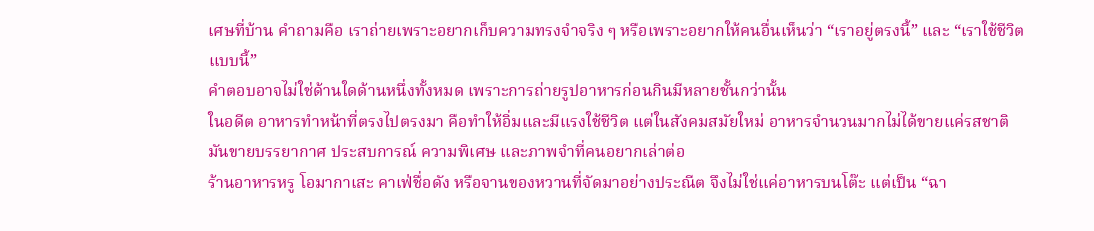เศษที่บ้าน คำถามคือ เราถ่ายเพราะอยากเก็บความทรงจำจริง ๆ หรือเพราะอยากให้คนอื่นเห็นว่า “เราอยู่ตรงนี้” และ “เราใช้ชีวิตแบบนี้”
คำตอบอาจไม่ใช่ด้านใดด้านหนึ่งทั้งหมด เพราะการถ่ายรูปอาหารก่อนกินมีหลายชั้นกว่านั้น
ในอดีต อาหารทำหน้าที่ตรงไปตรงมา คือทำให้อิ่มและมีแรงใช้ชีวิต แต่ในสังคมสมัยใหม่ อาหารจำนวนมากไม่ได้ขายแค่รสชาติ มันขายบรรยากาศ ประสบการณ์ ความพิเศษ และภาพจำที่คนอยากเล่าต่อ
ร้านอาหารหรู โอมากาเสะ คาเฟ่ชื่อดัง หรือจานของหวานที่จัดมาอย่างประณีต จึงไม่ใช่แค่อาหารบนโต๊ะ แต่เป็น “ฉา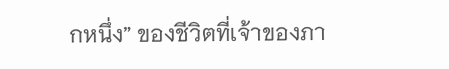กหนึ่ง” ของชีวิตที่เจ้าของภา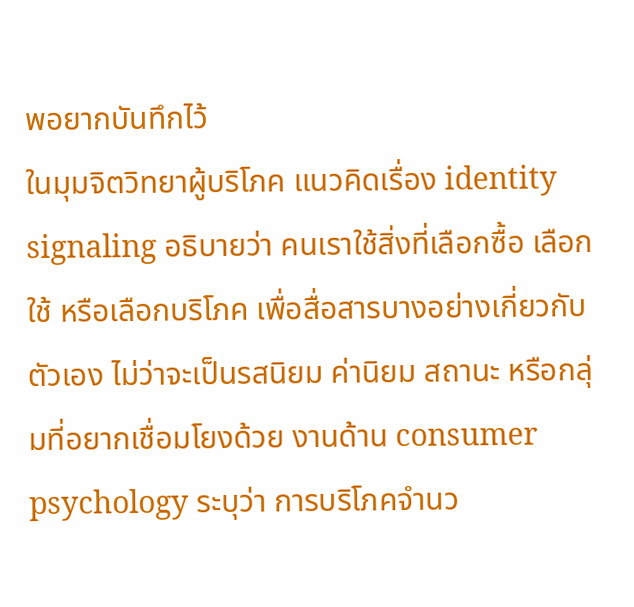พอยากบันทึกไว้
ในมุมจิตวิทยาผู้บริโภค แนวคิดเรื่อง identity signaling อธิบายว่า คนเราใช้สิ่งที่เลือกซื้อ เลือกใช้ หรือเลือกบริโภค เพื่อสื่อสารบางอย่างเกี่ยวกับตัวเอง ไม่ว่าจะเป็นรสนิยม ค่านิยม สถานะ หรือกลุ่มที่อยากเชื่อมโยงด้วย งานด้าน consumer psychology ระบุว่า การบริโภคจำนว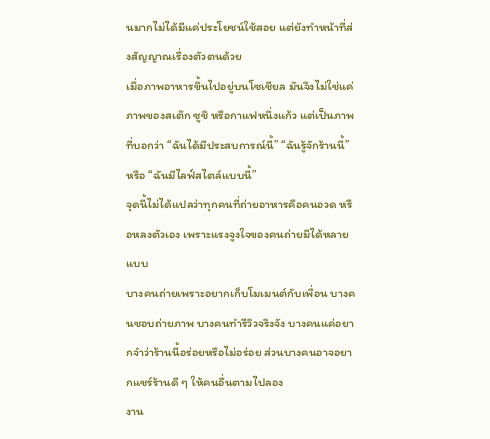นมากไม่ได้มีแค่ประโยชน์ใช้สอย แต่ยังทำหน้าที่ส่งสัญญาณเรื่องตัวตนด้วย
เมื่อภาพอาหารขึ้นไปอยู่บนโซเชียล มันจึงไม่ใช่แค่ภาพของสเต๊ก ซูชิ หรือกาแฟหนึ่งแก้ว แต่เป็นภาพที่บอกว่า “ฉันได้มีประสบการณ์นี้” “ฉันรู้จักร้านนี้” หรือ “ฉันมีไลฟ์สไตล์แบบนี้”
จุดนี้ไม่ได้แปลว่าทุกคนที่ถ่ายอาหารคือคนอวด หรือหลงตัวเอง เพราะแรงจูงใจของคนถ่ายมีได้หลายแบบ
บางคนถ่ายเพราะอยากเก็บโมเมนต์กับเพื่อน บางคนชอบถ่ายภาพ บางคนทำรีวิวจริงจัง บางคนแค่อยากจำว่าร้านนี้อร่อยหรือไม่อร่อย ส่วนบางคนอาจอยากแชร์ร้านดี ๆ ให้คนอื่นตามไปลอง
งาน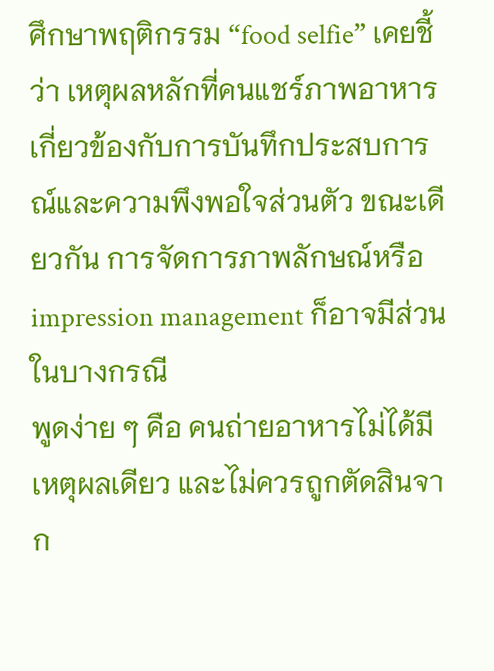ศึกษาพฤติกรรม “food selfie” เคยชี้ว่า เหตุผลหลักที่คนแชร์ภาพอาหารเกี่ยวข้องกับการบันทึกประสบการณ์และความพึงพอใจส่วนตัว ขณะเดียวกัน การจัดการภาพลักษณ์หรือ impression management ก็อาจมีส่วนในบางกรณี
พูดง่าย ๆ คือ คนถ่ายอาหารไม่ได้มีเหตุผลเดียว และไม่ควรถูกตัดสินจาก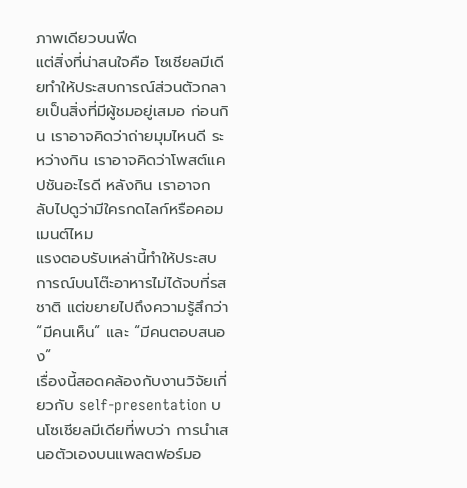ภาพเดียวบนฟีด
แต่สิ่งที่น่าสนใจคือ โซเชียลมีเดียทำให้ประสบการณ์ส่วนตัวกลายเป็นสิ่งที่มีผู้ชมอยู่เสมอ ก่อนกิน เราอาจคิดว่าถ่ายมุมไหนดี ระหว่างกิน เราอาจคิดว่าโพสต์แคปชันอะไรดี หลังกิน เราอาจกลับไปดูว่ามีใครกดไลก์หรือคอมเมนต์ไหม
แรงตอบรับเหล่านี้ทำให้ประสบการณ์บนโต๊ะอาหารไม่ได้จบที่รสชาติ แต่ขยายไปถึงความรู้สึกว่า “มีคนเห็น” และ “มีคนตอบสนอง”
เรื่องนี้สอดคล้องกับงานวิจัยเกี่ยวกับ self-presentation บนโซเชียลมีเดียที่พบว่า การนำเสนอตัวเองบนแพลตฟอร์มอ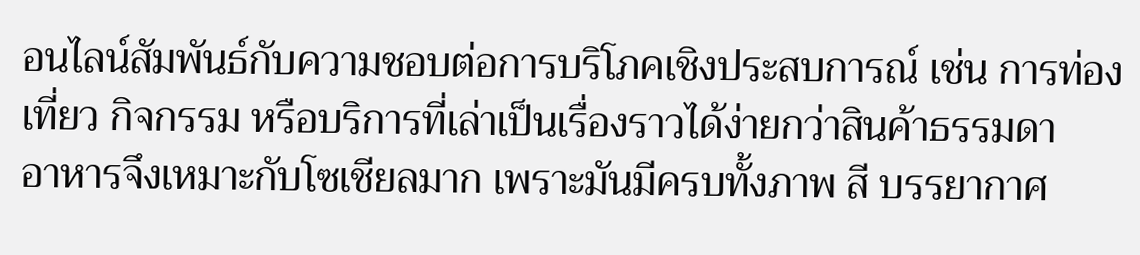อนไลน์สัมพันธ์กับความชอบต่อการบริโภคเชิงประสบการณ์ เช่น การท่องเที่ยว กิจกรรม หรือบริการที่เล่าเป็นเรื่องราวได้ง่ายกว่าสินค้าธรรมดา
อาหารจึงเหมาะกับโซเชียลมาก เพราะมันมีครบทั้งภาพ สี บรรยากาศ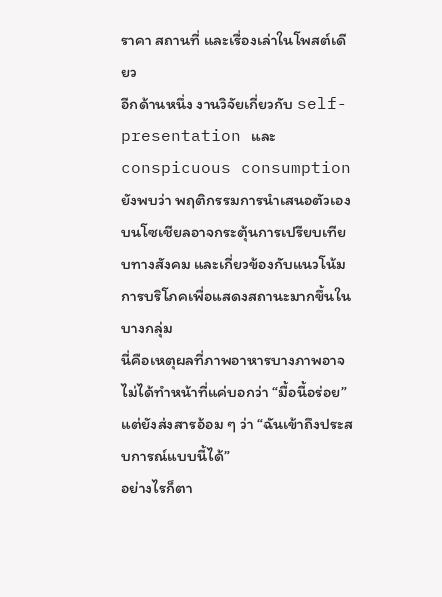ราคา สถานที่ และเรื่องเล่าในโพสต์เดียว
อีกด้านหนึ่ง งานวิจัยเกี่ยวกับ self-presentation และ conspicuous consumption ยังพบว่า พฤติกรรมการนำเสนอตัวเองบนโซเชียลอาจกระตุ้นการเปรียบเทียบทางสังคม และเกี่ยวข้องกับแนวโน้มการบริโภคเพื่อแสดงสถานะมากขึ้นในบางกลุ่ม
นี่คือเหตุผลที่ภาพอาหารบางภาพอาจไม่ได้ทำหน้าที่แค่บอกว่า “มื้อนี้อร่อย” แต่ยังส่งสารอ้อม ๆ ว่า “ฉันเข้าถึงประสบการณ์แบบนี้ได้”
อย่างไรก็ตา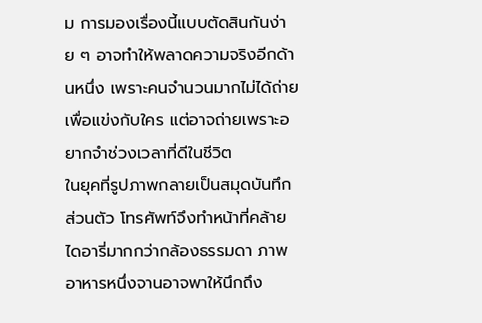ม การมองเรื่องนี้แบบตัดสินกันง่าย ๆ อาจทำให้พลาดความจริงอีกด้านหนึ่ง เพราะคนจำนวนมากไม่ได้ถ่ายเพื่อแข่งกับใคร แต่อาจถ่ายเพราะอยากจำช่วงเวลาที่ดีในชีวิต
ในยุคที่รูปภาพกลายเป็นสมุดบันทึกส่วนตัว โทรศัพท์จึงทำหน้าที่คล้ายไดอารี่มากกว่ากล้องธรรมดา ภาพอาหารหนึ่งจานอาจพาให้นึกถึง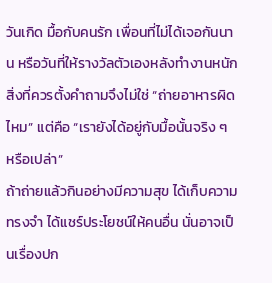วันเกิด มื้อกับคนรัก เพื่อนที่ไม่ได้เจอกันนาน หรือวันที่ให้รางวัลตัวเองหลังทำงานหนัก
สิ่งที่ควรตั้งคำถามจึงไม่ใช่ “ถ่ายอาหารผิดไหม” แต่คือ “เรายังได้อยู่กับมื้อนั้นจริง ๆ หรือเปล่า”
ถ้าถ่ายแล้วกินอย่างมีความสุข ได้เก็บความทรงจำ ได้แชร์ประโยชน์ให้คนอื่น นั่นอาจเป็นเรื่องปก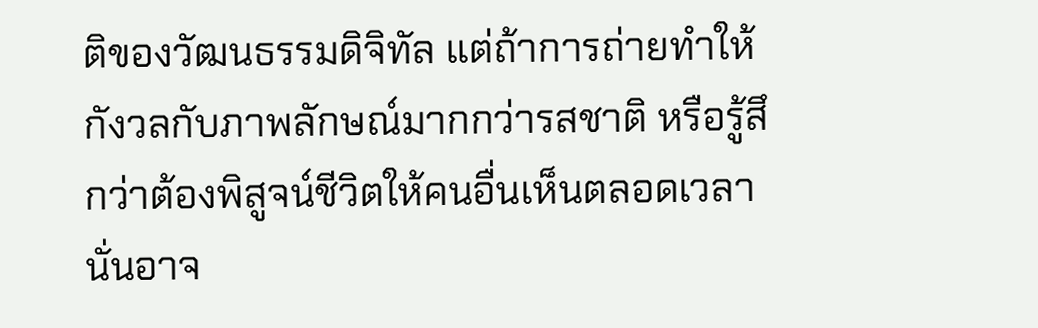ติของวัฒนธรรมดิจิทัล แต่ถ้าการถ่ายทำให้กังวลกับภาพลักษณ์มากกว่ารสชาติ หรือรู้สึกว่าต้องพิสูจน์ชีวิตให้คนอื่นเห็นตลอดเวลา นั่นอาจ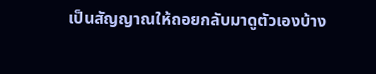เป็นสัญญาณให้ถอยกลับมาดูตัวเองบ้าง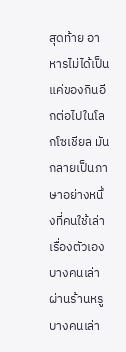สุดท้าย อาหารไม่ได้เป็นแค่ของกินอีกต่อไปในโลกโซเชียล มันกลายเป็นภาษาอย่างหนึ่งที่คนใช้เล่าเรื่องตัวเอง
บางคนเล่าผ่านร้านหรู บางคนเล่า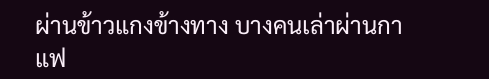ผ่านข้าวแกงข้างทาง บางคนเล่าผ่านกาแฟ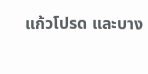แก้วโปรด และบาง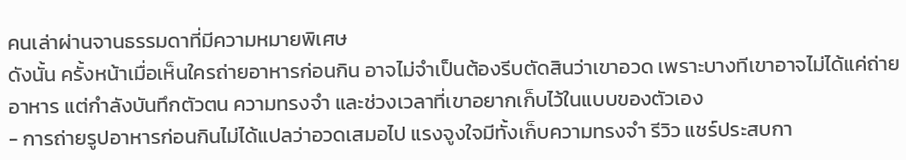คนเล่าผ่านจานธรรมดาที่มีความหมายพิเศษ
ดังนั้น ครั้งหน้าเมื่อเห็นใครถ่ายอาหารก่อนกิน อาจไม่จำเป็นต้องรีบตัดสินว่าเขาอวด เพราะบางทีเขาอาจไม่ได้แค่ถ่ายอาหาร แต่กำลังบันทึกตัวตน ความทรงจำ และช่วงเวลาที่เขาอยากเก็บไว้ในแบบของตัวเอง
- การถ่ายรูปอาหารก่อนกินไม่ได้แปลว่าอวดเสมอไป แรงจูงใจมีทั้งเก็บความทรงจำ รีวิว แชร์ประสบกา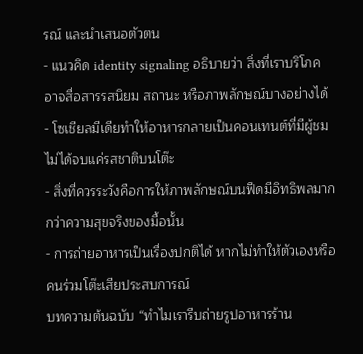รณ์ และนำเสนอตัวตน
- แนวคิด identity signaling อธิบายว่า สิ่งที่เราบริโภคอาจสื่อสารรสนิยม สถานะ หรือภาพลักษณ์บางอย่างได้
- โซเชียลมีเดียทำให้อาหารกลายเป็นคอนเทนต์ที่มีผู้ชม ไม่ได้จบแค่รสชาติบนโต๊ะ
- สิ่งที่ควรระวังคือการให้ภาพลักษณ์บนฟีดมีอิทธิพลมากกว่าความสุขจริงของมื้อนั้น
- การถ่ายอาหารเป็นเรื่องปกติได้ หากไม่ทำให้ตัวเองหรือคนร่วมโต๊ะเสียประสบการณ์
บทความต้นฉบับ “ทำไมเรารีบถ่ายรูปอาหารร้าน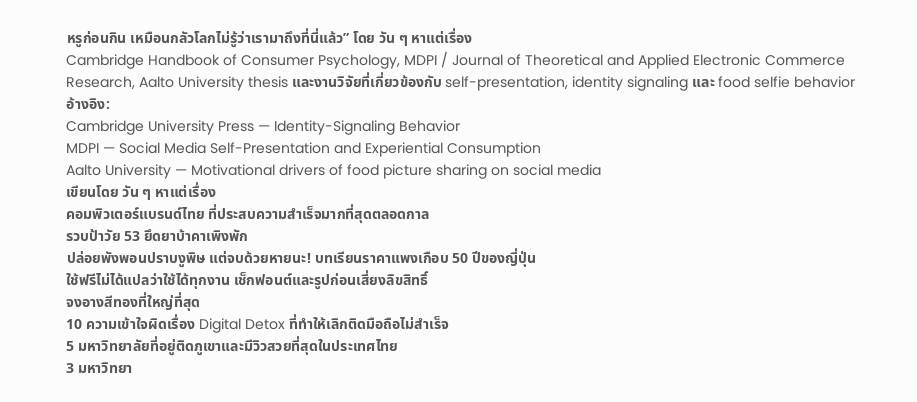หรูก่อนกิน เหมือนกลัวโลกไม่รู้ว่าเรามาถึงที่นี่แล้ว” โดย วัน ๆ หาแต่เรื่อง
Cambridge Handbook of Consumer Psychology, MDPI / Journal of Theoretical and Applied Electronic Commerce Research, Aalto University thesis และงานวิจัยที่เกี่ยวข้องกับ self-presentation, identity signaling และ food selfie behavior
อ้างอิง:
Cambridge University Press — Identity-Signaling Behavior
MDPI — Social Media Self-Presentation and Experiential Consumption
Aalto University — Motivational drivers of food picture sharing on social media
เขียนโดย วัน ๆ หาแต่เรื่อง
คอมพิวเตอร์แบรนด์ไทย ที่ประสบความสำเร็จมากที่สุดตลอดกาล
รวบป้าวัย 53 ยึดยาบ้าคาเพิงพัก
ปล่อยพังพอนปราบงูพิษ แต่จบด้วยหายนะ! บทเรียนราคาแพงเกือบ 50 ปีของญี่ปุ่น
ใช้ฟรีไม่ได้แปลว่าใช้ได้ทุกงาน เช็กฟอนต์และรูปก่อนเสี่ยงลิขสิทธิ์
จงอางสีทองที่ใหญ่ที่สุด
10 ความเข้าใจผิดเรื่อง Digital Detox ที่ทำให้เลิกติดมือถือไม่สำเร็จ
5 มหาวิทยาลัยที่อยู่ติดภูเขาและมีวิวสวยที่สุดในประเทศไทย
3 มหาวิทยา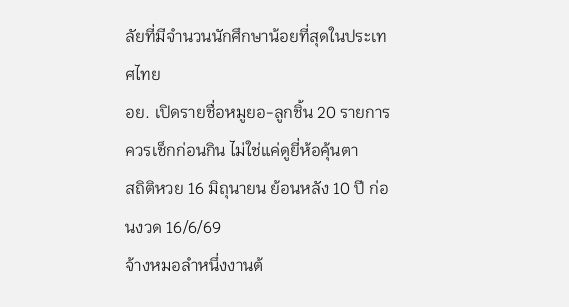ลัยที่มีจำนวนนักศึกษาน้อยที่สุดในประเทศไทย
อย. เปิดรายชื่อหมูยอ-ลูกชิ้น 20 รายการ ควรเช็กก่อนกิน ไม่ใช่แค่ดูยี่ห้อคุ้นตา
สถิติหวย 16 มิถุนายน ย้อนหลัง 10 ปี ก่อนงวด 16/6/69
จ้างหมอลำหนึ่งงานต้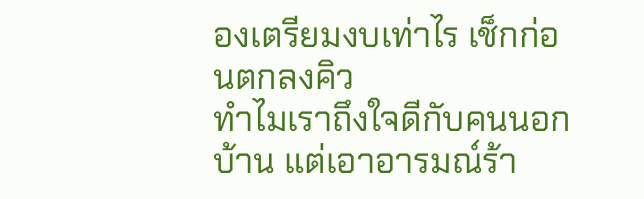องเตรียมงบเท่าไร เช็กก่อนตกลงคิว
ทำไมเราถึงใจดีกับคนนอกบ้าน แต่เอาอารมณ์ร้า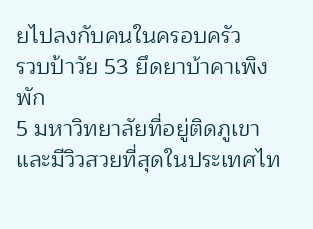ยไปลงกับคนในครอบครัว
รวบป้าวัย 53 ยึดยาบ้าคาเพิงพัก
5 มหาวิทยาลัยที่อยู่ติดภูเขาและมีวิวสวยที่สุดในประเทศไท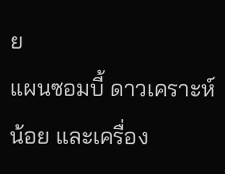ย
แผนซอมบี้ ดาวเคราะห์น้อย และเครื่อง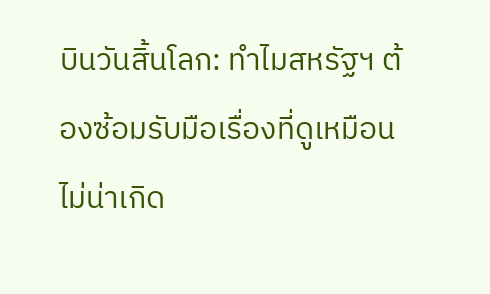บินวันสิ้นโลก: ทำไมสหรัฐฯ ต้องซ้อมรับมือเรื่องที่ดูเหมือนไม่น่าเกิด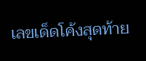เลขเด็ดโค้งสุดท้าย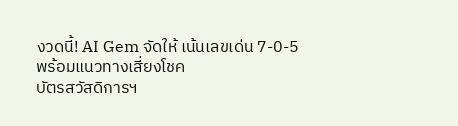งวดนี้! AI Gem จัดให้ เน้นเลขเด่น 7-0-5 พร้อมแนวทางเสี่ยงโชค
บัตรสวัสดิการฯ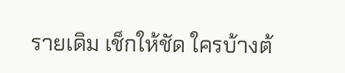รายเดิม เช็กให้ชัด ใครบ้างต้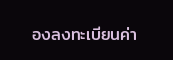องลงทะเบียนค่า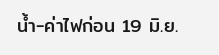น้ำ-ค่าไฟก่อน 19 มิ.ย.